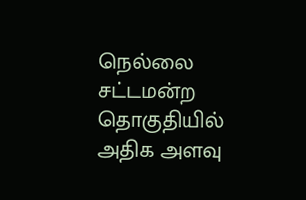நெல்லை சட்டமன்ற தொகுதியில் அதிக அளவு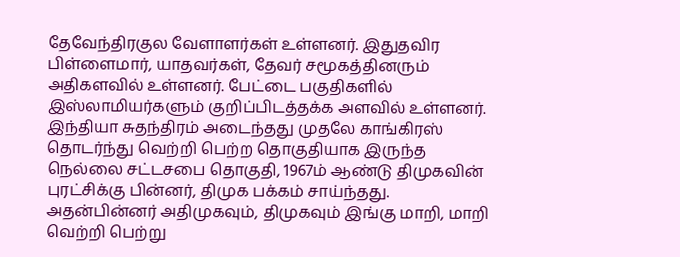தேவேந்திரகுல வேளாளர்கள் உள்ளனர். இதுதவிர பிள்ளைமார், யாதவர்கள், தேவர் சமூகத்தினரும் அதிகளவில் உள்ளனர். பேட்டை பகுதிகளில் இஸ்லாமியர்களும் குறிப்பிடத்தக்க அளவில் உள்ளனர். இந்தியா சுதந்திரம் அடைந்தது முதலே காங்கிரஸ் தொடர்ந்து வெற்றி பெற்ற தொகுதியாக இருந்த நெல்லை சட்டசபை தொகுதி, 1967ம் ஆண்டு திமுகவின் புரட்சிக்கு பின்னர், திமுக பக்கம் சாய்ந்தது. அதன்பின்னர் அதிமுகவும், திமுகவும் இங்கு மாறி, மாறி வெற்றி பெற்று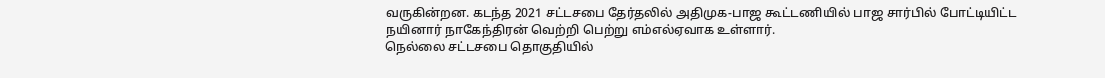வருகின்றன. கடந்த 2021 சட்டசபை தேர்தலில் அதிமுக-பாஜ கூட்டணியில் பாஜ சார்பில் போட்டியிட்ட நயினார் நாகேந்திரன் வெற்றி பெற்று எம்எல்ஏவாக உள்ளார்.
நெல்லை சட்டசபை தொகுதியில்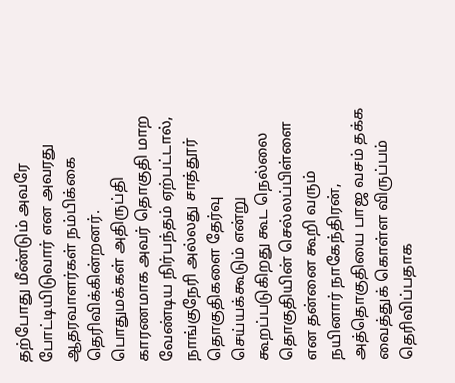தற்போது மீண்டும் அவரே போட்டியிடுவார் என அவரது ஆதரவாளர்கள் நம்பிக்கை தெரிவிக்கின்றனர். பொதுமக்கள் அதிருப்தி காரணமாக அவர் தொகுதி மாற வேண்டிய நிர்பந்தம் ஏற்பட்டால், நாங்குநேரி அல்லது சாத்தூர் தொகுதிகளை தேர்வு செய்யக்கூடும் என்று கூறப்படுகிறது கூட நெல்லை தொகுதியின் செல்லப்பிள்ளை என தன்னை கூறி வரும் நயினார் நாகேந்திரன், அத்தொகுதியை பாஜ வசம் தக்க வைத்துக் கொள்ள விருப்பம் தெரிவிப்பதாக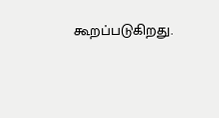கூறப்படுகிறது.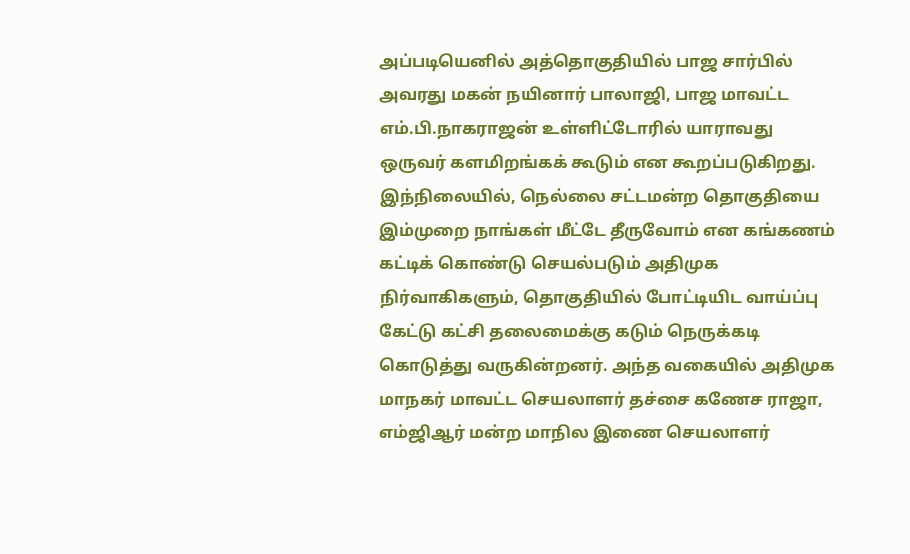அப்படியெனில் அத்தொகுதியில் பாஜ சார்பில் அவரது மகன் நயினார் பாலாஜி, பாஜ மாவட்ட எம்.பி.நாகராஜன் உள்ளிட்டோரில் யாராவது ஒருவர் களமிறங்கக் கூடும் என கூறப்படுகிறது.
இந்நிலையில், நெல்லை சட்டமன்ற தொகுதியை இம்முறை நாங்கள் மீட்டே தீருவோம் என கங்கணம் கட்டிக் கொண்டு செயல்படும் அதிமுக நிர்வாகிகளும், தொகுதியில் போட்டியிட வாய்ப்பு கேட்டு கட்சி தலைமைக்கு கடும் நெருக்கடி கொடுத்து வருகின்றனர். அந்த வகையில் அதிமுக மாநகர் மாவட்ட செயலாளர் தச்சை கணேச ராஜா, எம்ஜிஆர் மன்ற மாநில இணை செயலாளர்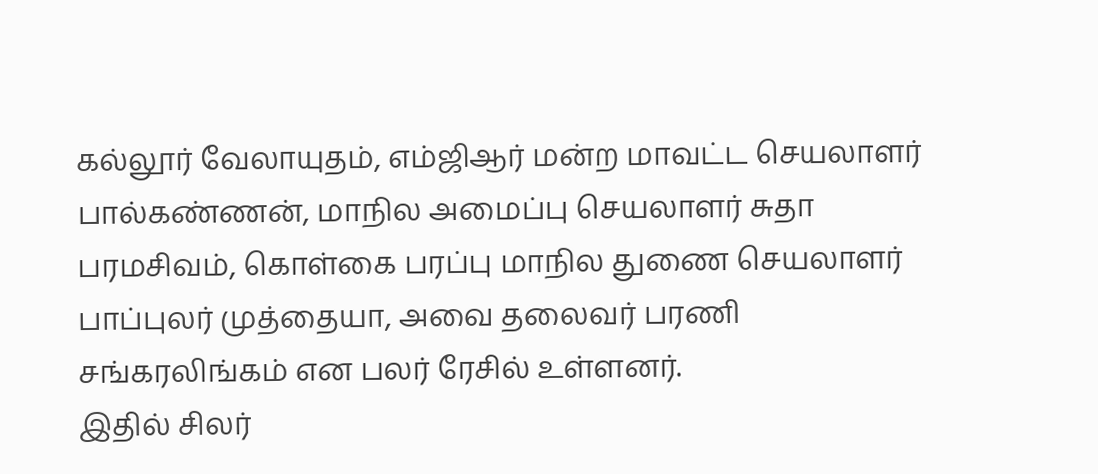கல்லூர் வேலாயுதம், எம்ஜிஆர் மன்ற மாவட்ட செயலாளர் பால்கண்ணன், மாநில அமைப்பு செயலாளர் சுதா பரமசிவம், கொள்கை பரப்பு மாநில துணை செயலாளர் பாப்புலர் முத்தையா, அவை தலைவர் பரணி சங்கரலிங்கம் என பலர் ரேசில் உள்ளனர்.
இதில் சிலர்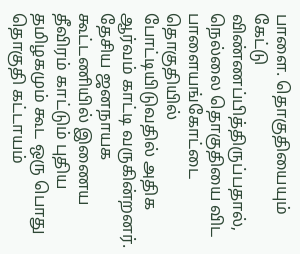பாளை. தொகுதியையும் கேட்டு விண்ணப்பித்திருப்பதால், நெல்லை தொகுதியை விட பாளையங்கோட்டை தொகுதியில் போட்டியிடுவதில் அதிக ஆர்வம் காட்டி வருகின்றனர். தேசிய ஜனநாயக கூட்டணியில் இணைய தீவிரம் காட்டும் புதிய தமிழகமும் கூட ஒரு பொது தொகுதி கட்டாயம்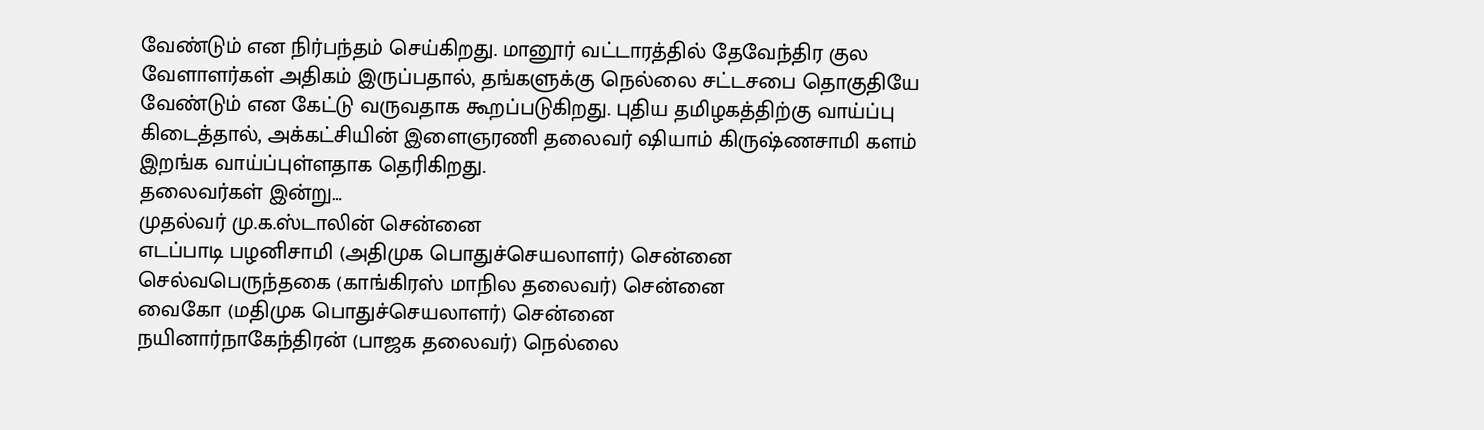வேண்டும் என நிர்பந்தம் செய்கிறது. மானூர் வட்டாரத்தில் தேவேந்திர குல வேளாளர்கள் அதிகம் இருப்பதால், தங்களுக்கு நெல்லை சட்டசபை தொகுதியே வேண்டும் என கேட்டு வருவதாக கூறப்படுகிறது. புதிய தமிழகத்திற்கு வாய்ப்பு கிடைத்தால், அக்கட்சியின் இளைஞரணி தலைவர் ஷியாம் கிருஷ்ணசாமி களம் இறங்க வாய்ப்புள்ளதாக தெரிகிறது.
தலைவர்கள் இன்று…
முதல்வர் மு.க.ஸ்டாலின் சென்னை
எடப்பாடி பழனிசாமி (அதிமுக பொதுச்செயலாளர்) சென்னை
செல்வபெருந்தகை (காங்கிரஸ் மாநில தலைவர்) சென்னை
வைகோ (மதிமுக பொதுச்செயலாளர்) சென்னை
நயினார்நாகேந்திரன் (பாஜக தலைவர்) நெல்லை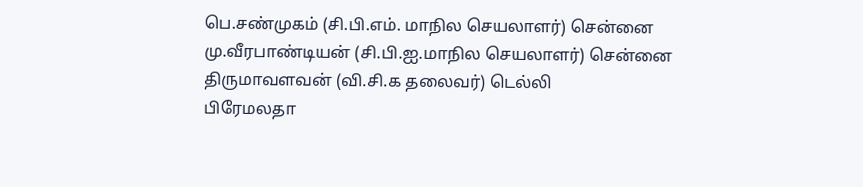பெ.சண்முகம் (சி.பி.எம். மாநில செயலாளர்) சென்னை
மு.வீரபாண்டியன் (சி.பி.ஐ.மாநில செயலாளர்) சென்னை
திருமாவளவன் (வி.சி.க தலைவர்) டெல்லி
பிரேமலதா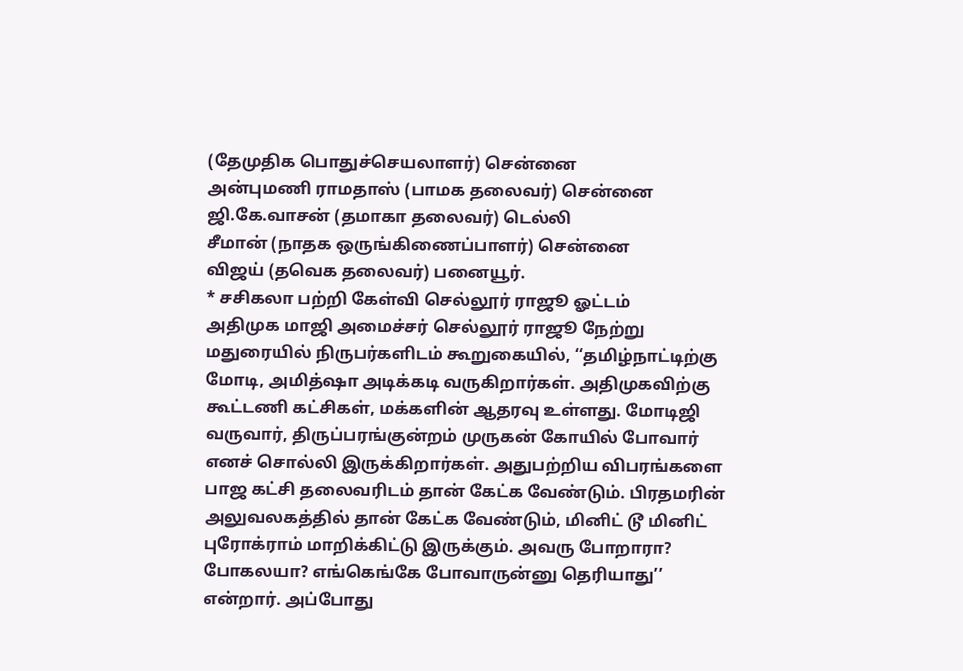(தேமுதிக பொதுச்செயலாளர்) சென்னை
அன்புமணி ராமதாஸ் (பாமக தலைவர்) சென்னை
ஜி.கே.வாசன் (தமாகா தலைவர்) டெல்லி
சீமான் (நாதக ஒருங்கிணைப்பாளர்) சென்னை
விஜய் (தவெக தலைவர்) பனையூர்.
* சசிகலா பற்றி கேள்வி செல்லூர் ராஜூ ஓட்டம்
அதிமுக மாஜி அமைச்சர் செல்லூர் ராஜூ நேற்று மதுரையில் நிருபர்களிடம் கூறுகையில், ‘‘தமிழ்நாட்டிற்கு மோடி, அமித்ஷா அடிக்கடி வருகிறார்கள். அதிமுகவிற்கு கூட்டணி கட்சிகள், மக்களின் ஆதரவு உள்ளது. மோடிஜி வருவார், திருப்பரங்குன்றம் முருகன் கோயில் போவார் எனச் சொல்லி இருக்கிறார்கள். அதுபற்றிய விபரங்களை பாஜ கட்சி தலைவரிடம் தான் கேட்க வேண்டும். பிரதமரின் அலுவலகத்தில் தான் கேட்க வேண்டும், மினிட் டூ மினிட் புரோக்ராம் மாறிக்கிட்டு இருக்கும். அவரு போறாரா? போகலயா? எங்கெங்கே போவாருன்னு தெரியாது’’ என்றார். அப்போது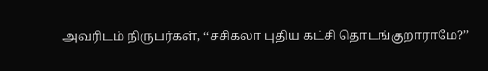அவரிடம் நிருபர்கள், ‘‘சசிகலா புதிய கட்சி தொடங்குறாராமே?’’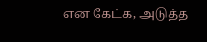என கேட்க, அடுத்த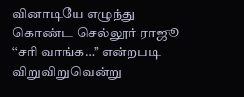வினாடியே எழுந்து கொண்ட செல்லூர் ராஜூ ‘‘சரி வாங்க…’’ என்றபடி விறுவிறுவென்று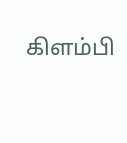கிளம்பி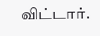விட்டார்.